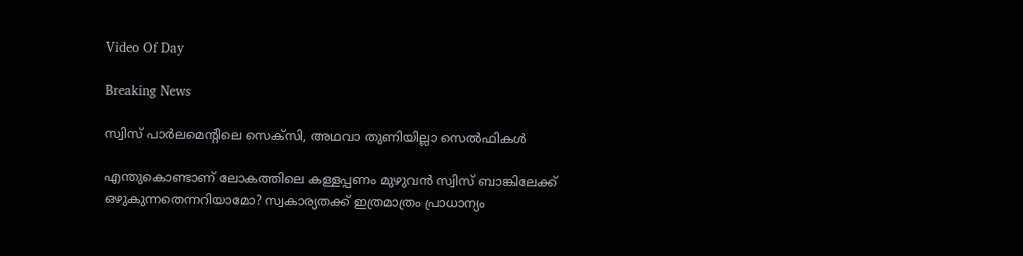Video Of Day

Breaking News

സ്വിസ് പാര്‍ലമെന്റിലെ സെക്‌സി, അഥവാ തുണിയില്ലാ സെല്‍ഫികള്‍

എന്തുകൊണ്ടാണ് ലോകത്തിലെ കള്ളപ്പണം മുഴുവന്‍ സ്വിസ് ബാങ്കിലേക്ക് ഒഴുകുന്നതെന്നറിയാമോ? സ്വകാര്യതക്ക് ഇത്രമാത്രം പ്രാധാന്യം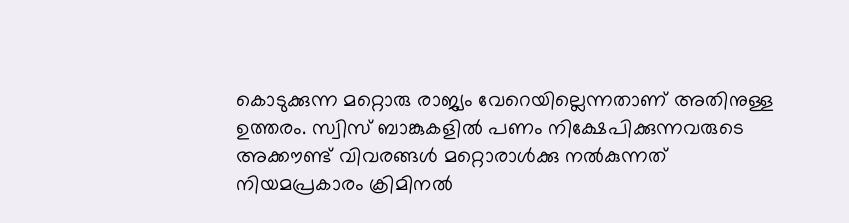കൊടുക്കുന്ന മറ്റൊരു രാജ്യം വേറെയില്ലെന്നതാണ് അതിനുള്ള ഉത്തരം. സ്വിസ് ബാങ്കുകളില്‍ പണം നിക്ഷേപിക്കുന്നവരുടെ അക്കൗണ്ട് വിവരങ്ങള്‍ മറ്റൊരാള്‍ക്കു നല്‍കുന്നത് നിയമപ്രകാരം ക്രിമിനല്‍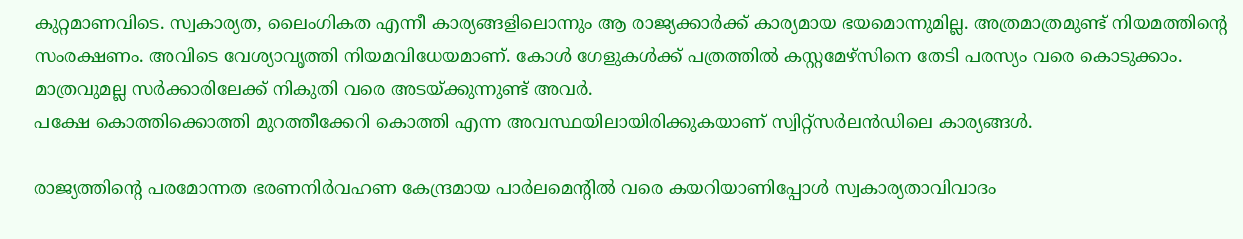കുറ്റമാണവിടെ. സ്വകാര്യത, ലൈംഗികത എന്നീ കാര്യങ്ങളിലൊന്നും ആ രാജ്യക്കാര്‍ക്ക് കാര്യമായ ഭയമൊന്നുമില്ല. അത്രമാത്രമുണ്ട് നിയമത്തിന്റെ സംരക്ഷണം. അവിടെ വേശ്യാവൃത്തി നിയമവിധേയമാണ്. കോള്‍ ഗേളുകള്‍ക്ക് പത്രത്തില്‍ കസ്റ്റമേഴ്‌സിനെ തേടി പരസ്യം വരെ കൊടുക്കാം. മാത്രവുമല്ല സര്‍ക്കാരിലേക്ക് നികുതി വരെ അടയ്ക്കുന്നുണ്ട് അവര്‍.
പക്ഷേ കൊത്തിക്കൊത്തി മുറത്തീക്കേറി കൊത്തി എന്ന അവസ്ഥയിലായിരിക്കുകയാണ് സ്വിറ്റ്‌സര്‍ലന്‍ഡിലെ കാര്യങ്ങള്‍.

രാജ്യത്തിന്റെ പരമോന്നത ഭരണനിര്‍വഹണ കേന്ദ്രമായ പാര്‍ലമെന്റില്‍ വരെ കയറിയാണിപ്പോള്‍ സ്വകാര്യതാവിവാദം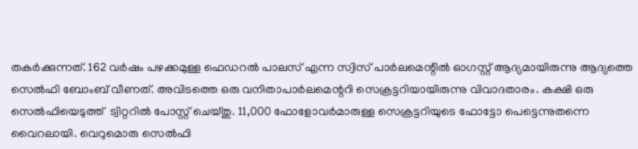തകര്‍ക്കുന്നത്. 162 വര്‍ഷം പഴക്കമുള്ള ഫെഡറല്‍ പാലസ് എന്ന സ്വിസ് പാര്‍ലമെന്റില്‍ ഓഗസ്റ്റ് ആദ്യമായിരുന്നു ആദ്യത്തെ സെല്‍ഫി ബോംബ് വീണത്. അവിടത്തെ ഒരു വനിതാപാര്‍ലമെന്ററി സെക്രട്ടറിയായിരുന്നു വിവാദതാരം. കക്ഷി ഒരു സെല്‍ഫിയെടുത്ത്  ട്വിറ്ററില്‍ പോസ്റ്റ് ചെയ്തു. 11,000 ഫോളോവര്‍മാരുള്ള സെക്രട്ടറിയുടെ ഫോട്ടോ പെട്ടെന്നുതന്നെ വൈറലായി. വെറുമൊരു സെല്‍ഫി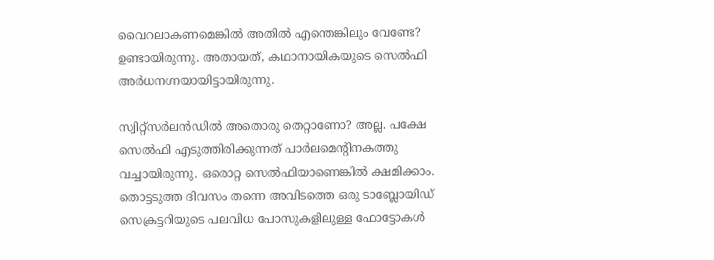വൈറലാകണമെങ്കില്‍ അതില്‍ എന്തെങ്കിലും വേണ്ടേ? ഉണ്ടായിരുന്നു. അതായത്, കഥാനായികയുടെ സെല്‍ഫി അര്‍ധനഗ്നയായിട്ടായിരുന്നു.

സ്വിറ്റ്‌സര്‍ലന്‍ഡില്‍ അതൊരു തെറ്റാണോ? അല്ല. പക്ഷേ സെല്‍ഫി എടുത്തിരിക്കുന്നത് പാര്‍ലമെന്റിനകത്തു വച്ചായിരുന്നു. ഒരൊറ്റ സെല്‍ഫിയാണെങ്കില്‍ ക്ഷമിക്കാം. തൊട്ടടുത്ത ദിവസം തന്നെ അവിടത്തെ ഒരു ടാബ്ലോയിഡ് സെക്രട്ടറിയുടെ പലവിധ പോസുകളിലുള്ള ഫോട്ടോകള്‍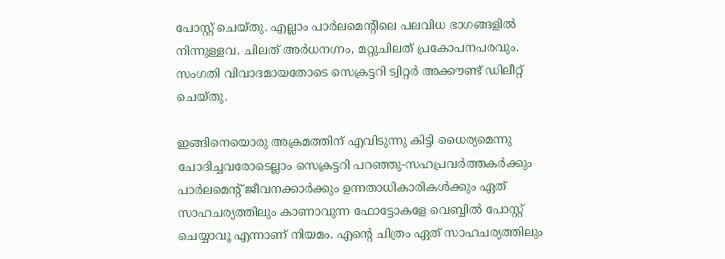പോസ്റ്റ് ചെയ്തു. എല്ലാം പാര്‍ലമെന്റിലെ പലവിധ ഭാഗങ്ങളില്‍ നിന്നുള്ളവ. ചിലത് അര്‍ധനഗ്നം, മറ്റുചിലത് പ്രകോപനപരവും. സംഗതി വിവാദമായതോടെ സെക്രട്ടറി ട്വിറ്റര്‍ അക്കൗണ്ട് ഡിലീറ്റ് ചെയ്തു.

ഇങ്ങിനെയൊരു അക്രമത്തിന് എവിടുന്നു കിട്ടി ധൈര്യമെന്നു ചോദിച്ചവരോടെല്ലാം സെക്രട്ടറി പറഞ്ഞു-സഹപ്രവര്‍ത്തകര്‍ക്കും പാര്‍ലമെന്റ് ജീവനക്കാര്‍ക്കും ഉന്നതാധികാരികള്‍ക്കും ഏത് സാഹചര്യത്തിലും കാണാവുന്ന ഫോട്ടോകളേ വെബ്ബില്‍ പോസ്റ്റ് ചെയ്യാവൂ എന്നാണ് നിയമം. എന്റെ ചിത്രം ഏത് സാഹചര്യത്തിലും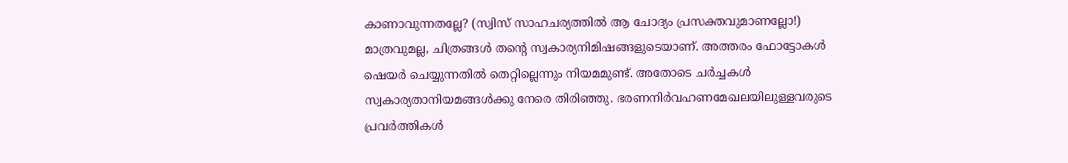കാണാവുന്നതല്ലേ? (സ്വിസ് സാഹചര്യത്തില്‍ ആ ചോദ്യം പ്രസക്തവുമാണല്ലോ!) മാത്രവുമല്ല, ചിത്രങ്ങള്‍ തന്റെ സ്വകാര്യനിമിഷങ്ങളുടെയാണ്. അത്തരം ഫോട്ടോകള്‍ ഷെയര്‍ ചെയ്യുന്നതില്‍ തെറ്റില്ലെന്നും നിയമമുണ്ട്. അതോടെ ചര്‍ച്ചകള്‍ സ്വകാര്യതാനിയമങ്ങള്‍ക്കു നേരെ തിരിഞ്ഞു. ഭരണനിര്‍വഹണമേഖലയിലുള്ളവരുടെ പ്രവര്‍ത്തികള്‍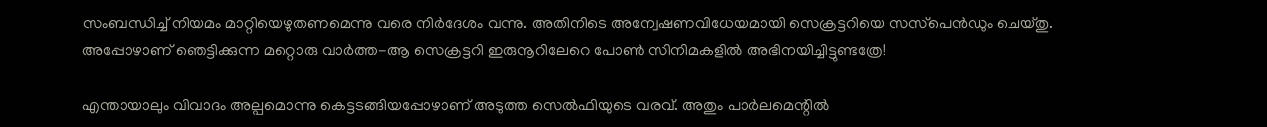സംബന്ധിച്ച് നിയമം മാറ്റിയെഴുതണമെന്നു വരെ നിര്‍ദേശം വന്നു. അതിനിടെ അന്വേഷണവിധേയമായി സെക്രട്ടറിയെ സസ്‌പെന്‍ഡും ചെയ്തു. അപ്പോഴാണ് ഞെട്ടിക്കുന്ന മറ്റൊരു വാര്‍ത്ത-ആ സെക്രട്ടറി ഇരുനൂറിലേറെ പോണ്‍ സിനിമകളില്‍ അഭിനയിച്ചിട്ടുണ്ടത്രേ!

എന്തായാലും വിവാദം അല്പമൊന്നു കെട്ടടങ്ങിയപ്പോഴാണ് അടുത്ത സെല്‍ഫിയുടെ വരവ്. അതും പാര്‍ലമെന്റില്‍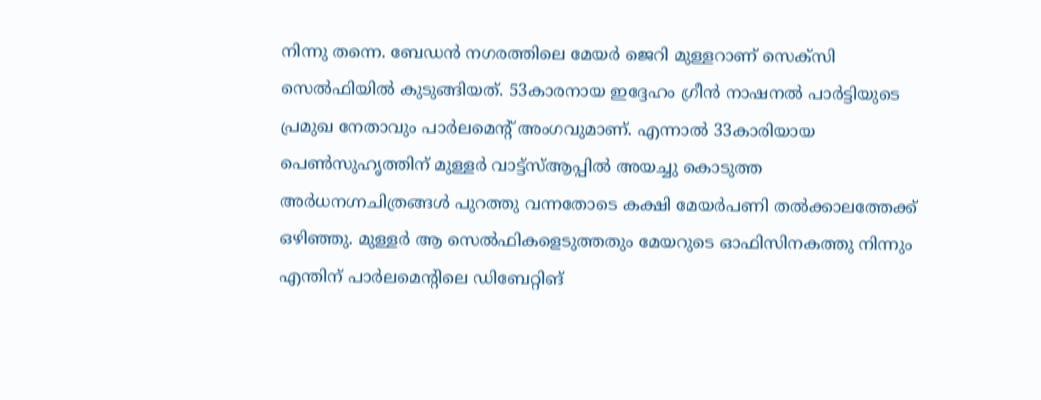നിന്നു തന്നെ. ബേഡന്‍ നഗരത്തിലെ മേയര്‍ ജെറി മുള്ളറാണ് സെക്‌സി സെല്‍ഫിയില്‍ കുടുങ്ങിയത്. 53കാരനായ ഇദ്ദേഹം ഗ്രീന്‍ നാഷനല്‍ പാര്‍ട്ടിയുടെ പ്രമുഖ നേതാവും പാര്‍ലമെന്റ് അംഗവുമാണ്. എന്നാല്‍ 33കാരിയായ പെണ്‍സുഹൃത്തിന് മുള്ളര്‍ വാട്ട്‌സ്ആപ്പില്‍ അയച്ചു കൊടുത്ത അര്‍ധനഗ്നചിത്രങ്ങള്‍ പുറത്തു വന്നതോടെ കക്ഷി മേയര്‍പണി തല്‍ക്കാലത്തേക്ക് ഒഴിഞ്ഞു. മുള്ളര്‍ ആ സെല്‍ഫികളെടുത്തതും മേയറുടെ ഓഫിസിനകത്തു നിന്നും എന്തിന് പാര്‍ലമെന്റിലെ ഡിബേറ്റിങ്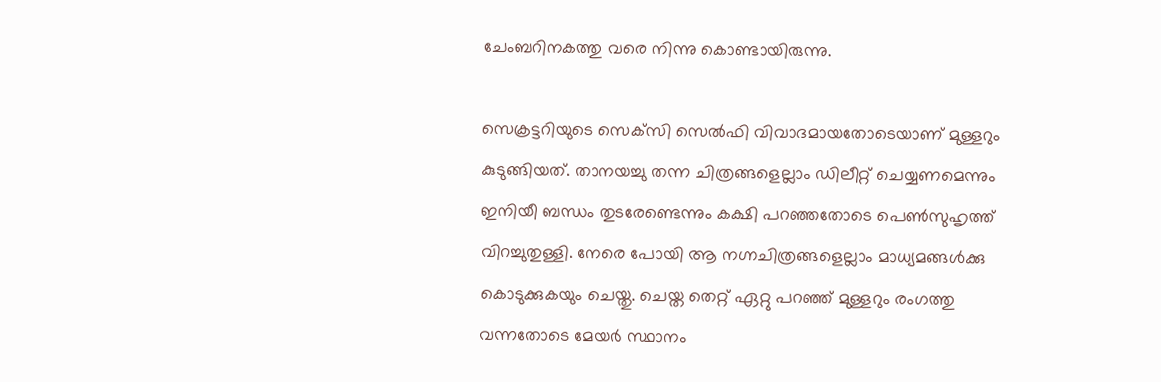ചേംബറിനകത്തു വരെ നിന്നു കൊണ്ടായിരുന്നു.

സെക്രട്ടറിയുടെ സെക്‌സി സെല്‍ഫി വിവാദമായതോടെയാണ് മുള്ളറും കുടുങ്ങിയത്. താനയച്ചു തന്ന ചിത്രങ്ങളെല്ലാം ഡിലീറ്റ് ചെയ്യണമെന്നും ഇനിയീ ബന്ധം തുടരേണ്ടെന്നും കക്ഷി പറഞ്ഞതോടെ പെണ്‍സുഹൃത്ത് വിറച്ചുതുള്ളി. നേരെ പോയി ആ നഗ്നചിത്രങ്ങളെല്ലാം മാധ്യമങ്ങള്‍ക്കു കൊടുക്കുകയും ചെയ്തു. ചെയ്ത തെറ്റ് ഏറ്റു പറഞ്ഞ് മുള്ളറും രംഗത്തു വന്നതോടെ മേയര്‍ സ്ഥാനം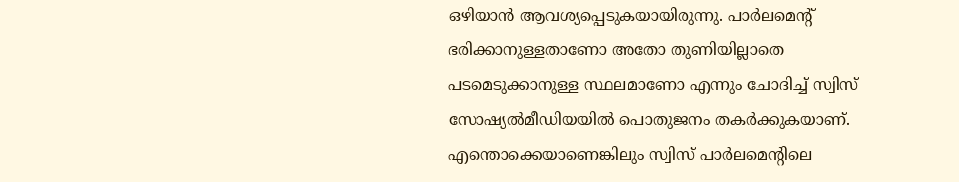ഒഴിയാന്‍ ആവശ്യപ്പെടുകയായിരുന്നു. പാര്‍ലമെന്റ് ഭരിക്കാനുള്ളതാണോ അതോ തുണിയില്ലാതെ പടമെടുക്കാനുള്ള സ്ഥലമാണോ എന്നും ചോദിച്ച് സ്വിസ് സോഷ്യല്‍മീഡിയയില്‍ പൊതുജനം തകര്‍ക്കുകയാണ്. എന്തൊക്കെയാണെങ്കിലും സ്വിസ് പാര്‍ലമെന്റിലെ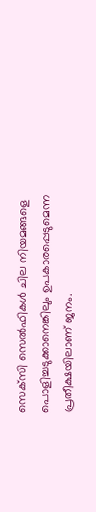സെക്‌സി സെല്‍ഫികള്‍ ചില നിയമങ്ങളെ പൊളിച്ചടുക്കാനെങ്കിലും ഉപകാരപ്പെടുമെന്ന പ്രതീക്ഷയിലാണ് ജനം.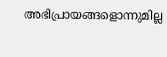അഭിപ്രായങ്ങളൊന്നുമില്ല